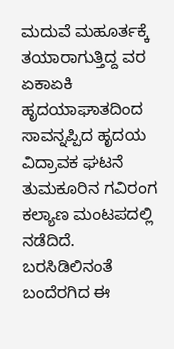ಮದುವೆ ಮಹೂರ್ತಕ್ಕೆ ತಯಾರಾಗುತ್ತಿದ್ದ ವರ ಏಕಾಏಕಿ ಹೃದಯಾಘಾತದಿಂದ ಸಾವನ್ನಪ್ಪಿದ ಹೃದಯ ವಿದ್ರಾವಕ ಘಟನೆ ತುಮಕೂರಿನ ಗವಿರಂಗ ಕಲ್ಯಾಣ ಮಂಟಪದಲ್ಲಿ ನಡೆದಿದೆ. ಬರಸಿಡಿಲಿನಂತೆ ಬಂದೆರಗಿದ ಈ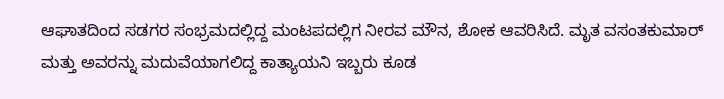ಆಘಾತದಿಂದ ಸಡಗರ ಸಂಭ್ರಮದಲ್ಲಿದ್ದ ಮಂಟಪದಲ್ಲಿಗ ನೀರವ ಮೌನ, ಶೋಕ ಆವರಿಸಿದೆ. ಮೃತ ವಸಂತಕುಮಾರ್ ಮತ್ತು ಅವರನ್ನು ಮದುವೆಯಾಗಲಿದ್ದ ಕಾತ್ಯಾಯನಿ ಇಬ್ಬರು ಕೂಡ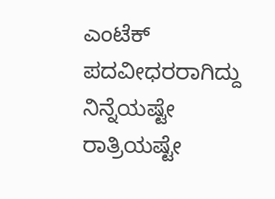ಎಂಟೆಕ್ ಪದವೀಧರರಾಗಿದ್ದು ನಿನ್ನೆಯಷ್ಟೇ ರಾತ್ರಿಯಷ್ಟೇ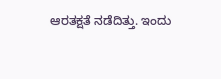ಆರತಕ್ಷತೆ ನಡೆದಿತ್ತು. ಇಂದು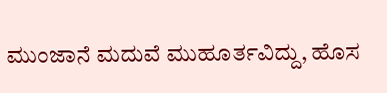ಮುಂಜಾನೆ ಮದುವೆ ಮುಹೂರ್ತವಿದ್ದು, ಹೊಸ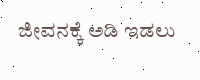ಜೀವನಕ್ಕೆ ಅಡಿ ಇಡಲು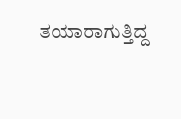ತಯಾರಾಗುತ್ತಿದ್ದ